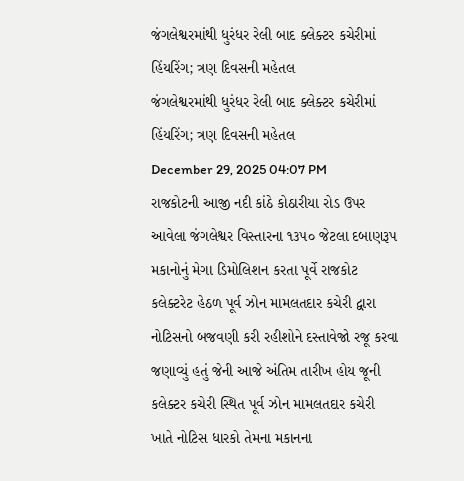જંગલેશ્વરમાંથી ધુરંધર રેલી બાદ ક્લેક્ટર કચેરીમાં હિંયરિંગ; ત્રણ દિવસની મહેતલ
જંગલેશ્વરમાંથી ધુરંધર રેલી બાદ ક્લેક્ટર કચેરીમાં હિંયરિંગ; ત્રણ દિવસની મહેતલ
December 29, 2025 04:07 PM
રાજકોટની આજી નદી કાંઠે કોઠારીયા રોડ ઉપર આવેલા જંગલેશ્વર વિસ્તારના ૧૩૫૦ જેટલા દબાણરૂપ મકાનોનું મેગા ડિમોલિશન કરતા પૂર્વે રાજકોટ કલેક્ટરેટ હેઠળ પૂર્વ ઝોન મામલતદાર કચેરી દ્વારા નોટિસનો બજવણી કરી રહીશોને દસ્તાવેજો રજૂ કરવા જણાવ્યું હતું જેની આજે અંતિમ તારીખ હોય જૂની કલેક્ટર કચેરી સ્થિત પૂર્વ ઝોન મામલતદાર કચેરી ખાતે નોટિસ ધારકો તેમના મકાનના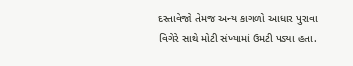દસ્તાવેજો તેમજ અન્ય કાગળો આધાર પુરાવા વિગેરે સાથે મોટી સંખ્યામાં ઉમટી પડ્યા હતા.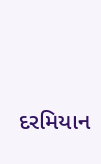દરમિયાન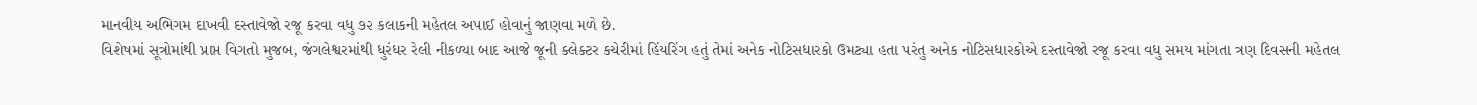માનવીય અભિગમ દાખવી દસ્તાવેજો રજૂ કરવા વધુ ૭૨ કલાકની મહેતલ અપાઈ હોવાનું જાણવા મળે છે.
વિશેષમાં સૂત્રોમાંથી પ્રાપ્ત વિગતો મુજબ, જંગલેશ્વરમાંથી ધુરંધર રેલી નીકળ્યા બાદ આજે જૂની ક્લેક્ટર કચેરીમાં હિંયરિંગ હતું તેમાં અનેક નોટિસધારકો ઉમટ્યા હતા પરંતુ અનેક નોટિસધારકોએ દસ્તાવેજો રજૂ કરવા વધુ સમય માંગતા ત્રણ દિવસની મહેતલ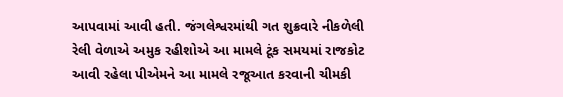આપવામાં આવી હતી. જંગલેશ્વરમાંથી ગત શુક્રવારે નીકળેલી રેલી વેળાએ અમુક રહીશોએ આ મામલે ટૂંક સમયમાં રાજકોટ આવી રહેલા પીએમને આ મામલે રજૂઆત કરવાની ચીમકી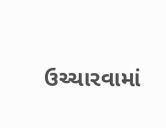ઉચ્ચારવામાં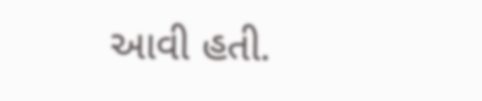આવી હતી.